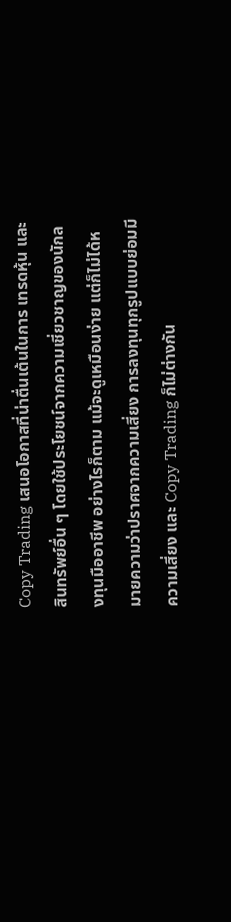Copy Trading เสนอโอกาสที่น่าตื่นเต้นในการ เทรดหุ้น และสินทรัพย์อื่น ๆ โดยใช้ประโยชน์จากความเชี่ยวชาญของนักลงทุนมืออาชีพ อย่างไรก็ตาม แม้จะดูเหมือนง่าย แต่ก็ไม่ได้หมายความว่าปราศจากความเสี่ยง การลงทุนทุกรูปแบบย่อมมีความเสี่ยง และ Copy Trading ก็ไม่ต่างกัน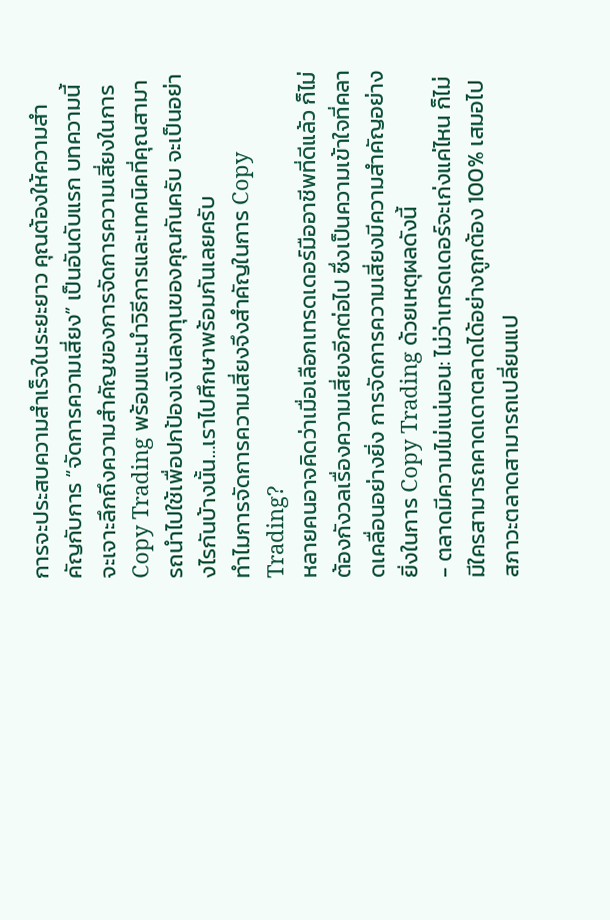การจะประสบความสำเร็จในระยะยาว คุณต้องให้ความสำคัญกับการ “จัดการความเสี่ยง” เป็นอันดับแรก บทความนี้จะเจาะลึกถึงความสำคัญของการจัดการความเสี่ยงในการ Copy Trading พร้อมแนะนำวิธีการและเทคนิคที่คุณสามารถนำไปใช้เพื่อปกป้องเงินลงทุนของคุณกันครับ จะเป็นอย่างไรกันบ้างนั้น…เราไปศึกษาพร้อมกันเลยครับ
ทำไมการจัดการความเสี่ยงจึงสำคัญในการ Copy Trading?
หลายคนอาจคิดว่าเมื่อเลือกเทรดเดอร์มืออาชีพที่ดีแล้ว ก็ไม่ต้องกังวลเรื่องความเสี่ยงอีกต่อไป ซึ่งเป็นความเข้าใจที่คลาดเคลื่อนอย่างยิ่ง การจัดการความเสี่ยงมีความสำคัญอย่างยิ่งในการ Copy Trading ด้วยเหตุผลดังนี้
- ตลาดมีความไม่แน่นอน: ไม่ว่าเทรดเดอร์จะเก่งแค่ไหน ก็ไม่มีใครสามารถคาดเดาตลาดได้อย่างถูกต้อง 100% เสมอไป สภาวะตลาดสามารถเปลี่ยนแป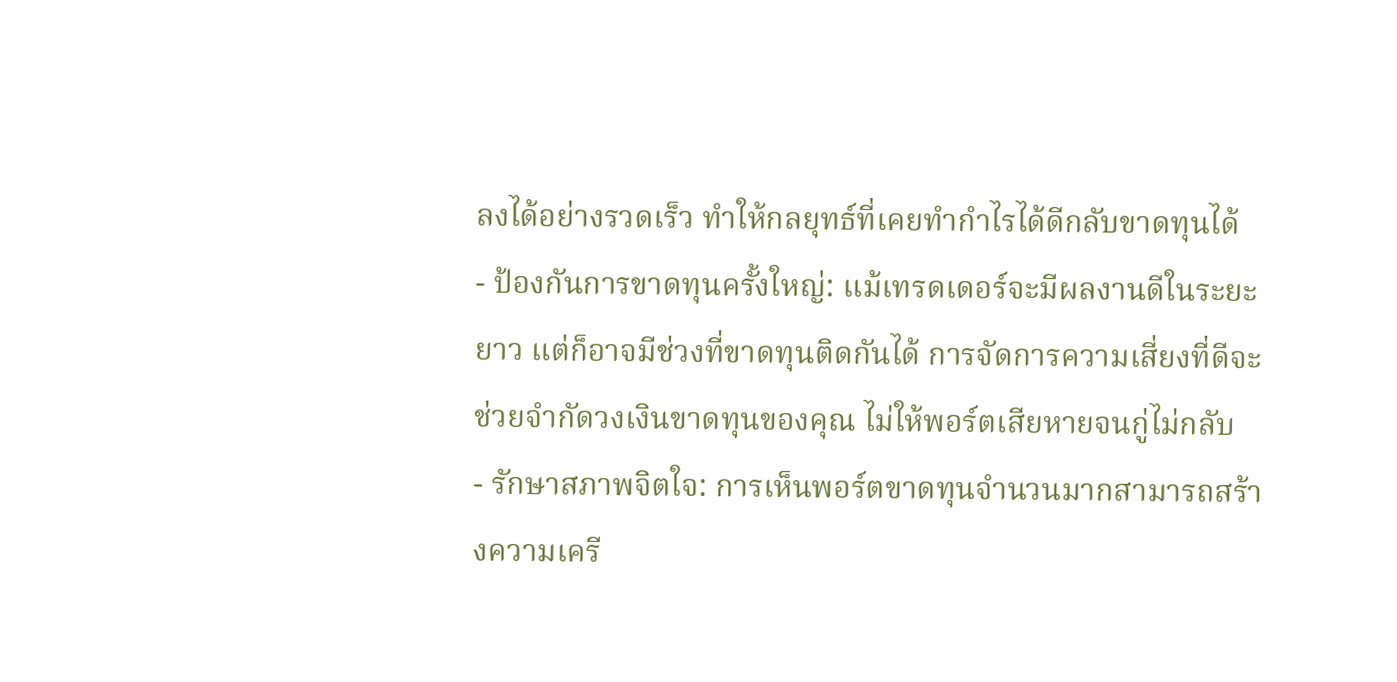ลงได้อย่างรวดเร็ว ทำให้กลยุทธ์ที่เคยทำกำไรได้ดีกลับขาดทุนได้
- ป้องกันการขาดทุนครั้งใหญ่: แม้เทรดเดอร์จะมีผลงานดีในระยะยาว แต่ก็อาจมีช่วงที่ขาดทุนติดกันได้ การจัดการความเสี่ยงที่ดีจะช่วยจำกัดวงเงินขาดทุนของคุณ ไม่ให้พอร์ตเสียหายจนกู่ไม่กลับ
- รักษาสภาพจิตใจ: การเห็นพอร์ตขาดทุนจำนวนมากสามารถสร้างความเครี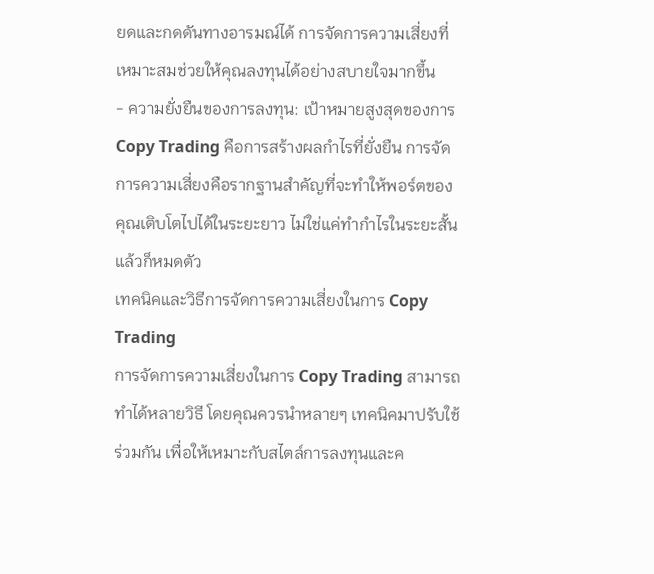ยดและกดดันทางอารมณ์ได้ การจัดการความเสี่ยงที่เหมาะสมช่วยให้คุณลงทุนได้อย่างสบายใจมากขึ้น
- ความยั่งยืนของการลงทุน: เป้าหมายสูงสุดของการ Copy Trading คือการสร้างผลกำไรที่ยั่งยืน การจัดการความเสี่ยงคือรากฐานสำคัญที่จะทำให้พอร์ตของคุณเติบโตไปได้ในระยะยาว ไม่ใช่แค่ทำกำไรในระยะสั้นแล้วก็หมดตัว
เทคนิคและวิธีการจัดการความเสี่ยงในการ Copy Trading
การจัดการความเสี่ยงในการ Copy Trading สามารถทำได้หลายวิธี โดยคุณควรนำหลายๆ เทคนิคมาปรับใช้ร่วมกัน เพื่อให้เหมาะกับสไตล์การลงทุนและค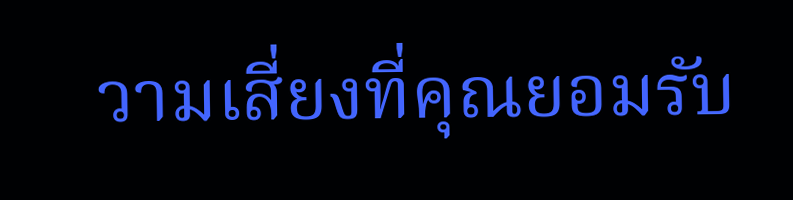วามเสี่ยงที่คุณยอมรับ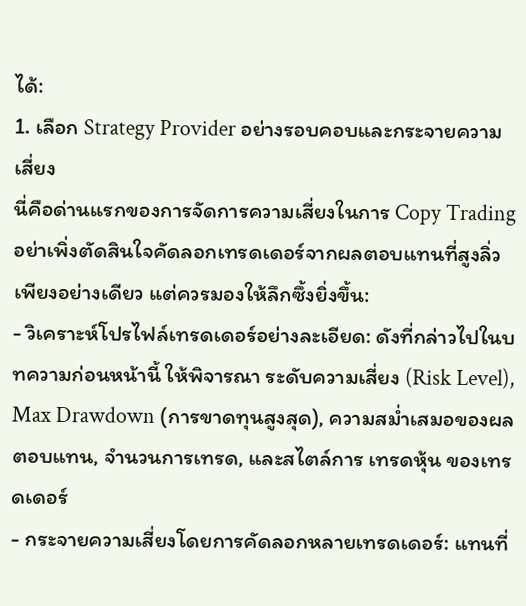ได้:
1. เลือก Strategy Provider อย่างรอบคอบและกระจายความเสี่ยง
นี่คือด่านแรกของการจัดการความเสี่ยงในการ Copy Trading อย่าเพิ่งตัดสินใจคัดลอกเทรดเดอร์จากผลตอบแทนที่สูงลิ่วเพียงอย่างเดียว แต่ควรมองให้ลึกซึ้งยิ่งขึ้น:
- วิเคราะห์โปรไฟล์เทรดเดอร์อย่างละเอียด: ดังที่กล่าวไปในบทความก่อนหน้านี้ ให้พิจารณา ระดับความเสี่ยง (Risk Level), Max Drawdown (การขาดทุนสูงสุด), ความสม่ำเสมอของผลตอบแทน, จำนวนการเทรด, และสไตล์การ เทรดหุ้น ของเทรดเดอร์
- กระจายความเสี่ยงโดยการคัดลอกหลายเทรดเดอร์: แทนที่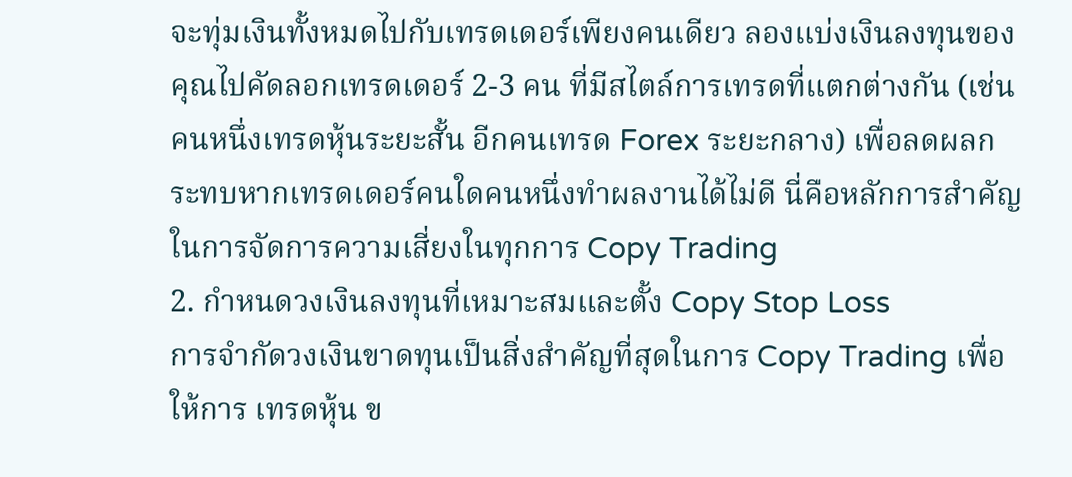จะทุ่มเงินทั้งหมดไปกับเทรดเดอร์เพียงคนเดียว ลองแบ่งเงินลงทุนของคุณไปคัดลอกเทรดเดอร์ 2-3 คน ที่มีสไตล์การเทรดที่แตกต่างกัน (เช่น คนหนึ่งเทรดหุ้นระยะสั้น อีกคนเทรด Forex ระยะกลาง) เพื่อลดผลกระทบหากเทรดเดอร์คนใดคนหนึ่งทำผลงานได้ไม่ดี นี่คือหลักการสำคัญในการจัดการความเสี่ยงในทุกการ Copy Trading
2. กำหนดวงเงินลงทุนที่เหมาะสมและตั้ง Copy Stop Loss
การจำกัดวงเงินขาดทุนเป็นสิ่งสำคัญที่สุดในการ Copy Trading เพื่อให้การ เทรดหุ้น ข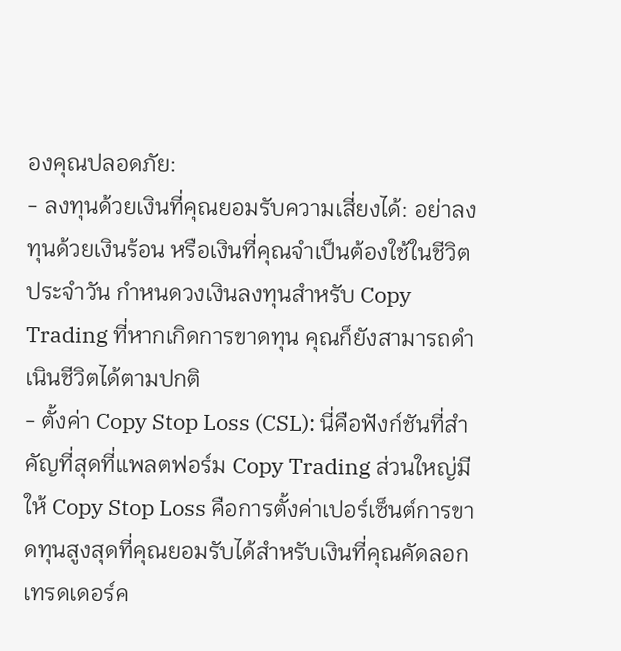องคุณปลอดภัย:
- ลงทุนด้วยเงินที่คุณยอมรับความเสี่ยงได้: อย่าลงทุนด้วยเงินร้อน หรือเงินที่คุณจำเป็นต้องใช้ในชีวิตประจำวัน กำหนดวงเงินลงทุนสำหรับ Copy Trading ที่หากเกิดการขาดทุน คุณก็ยังสามารถดำเนินชีวิตได้ตามปกติ
- ตั้งค่า Copy Stop Loss (CSL): นี่คือฟังก์ชันที่สำคัญที่สุดที่แพลตฟอร์ม Copy Trading ส่วนใหญ่มีให้ Copy Stop Loss คือการตั้งค่าเปอร์เซ็นต์การขาดทุนสูงสุดที่คุณยอมรับได้สำหรับเงินที่คุณคัดลอกเทรดเดอร์ค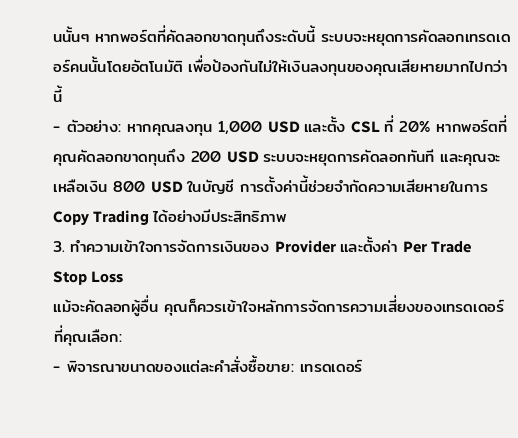นนั้นๆ หากพอร์ตที่คัดลอกขาดทุนถึงระดับนี้ ระบบจะหยุดการคัดลอกเทรดเดอร์คนนั้นโดยอัตโนมัติ เพื่อป้องกันไม่ให้เงินลงทุนของคุณเสียหายมากไปกว่านี้
- ตัวอย่าง: หากคุณลงทุน 1,000 USD และตั้ง CSL ที่ 20% หากพอร์ตที่คุณคัดลอกขาดทุนถึง 200 USD ระบบจะหยุดการคัดลอกทันที และคุณจะเหลือเงิน 800 USD ในบัญชี การตั้งค่านี้ช่วยจำกัดความเสียหายในการ Copy Trading ได้อย่างมีประสิทธิภาพ
3. ทำความเข้าใจการจัดการเงินของ Provider และตั้งค่า Per Trade Stop Loss
แม้จะคัดลอกผู้อื่น คุณก็ควรเข้าใจหลักการจัดการความเสี่ยงของเทรดเดอร์ที่คุณเลือก:
- พิจารณาขนาดของแต่ละคำสั่งซื้อขาย: เทรดเดอร์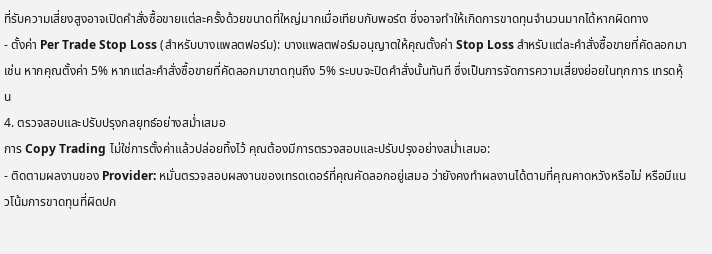ที่รับความเสี่ยงสูงอาจเปิดคำสั่งซื้อขายแต่ละครั้งด้วยขนาดที่ใหญ่มากเมื่อเทียบกับพอร์ต ซึ่งอาจทำให้เกิดการขาดทุนจำนวนมากได้หากผิดทาง
- ตั้งค่า Per Trade Stop Loss (สำหรับบางแพลตฟอร์ม): บางแพลตฟอร์มอนุญาตให้คุณตั้งค่า Stop Loss สำหรับแต่ละคำสั่งซื้อขายที่คัดลอกมา เช่น หากคุณตั้งค่า 5% หากแต่ละคำสั่งซื้อขายที่คัดลอกมาขาดทุนถึง 5% ระบบจะปิดคำสั่งนั้นทันที ซึ่งเป็นการจัดการความเสี่ยงย่อยในทุกการ เทรดหุ้น
4. ตรวจสอบและปรับปรุงกลยุทธ์อย่างสม่ำเสมอ
การ Copy Trading ไม่ใช่การตั้งค่าแล้วปล่อยทิ้งไว้ คุณต้องมีการตรวจสอบและปรับปรุงอย่างสม่ำเสมอ:
- ติดตามผลงานของ Provider: หมั่นตรวจสอบผลงานของเทรดเดอร์ที่คุณคัดลอกอยู่เสมอ ว่ายังคงทำผลงานได้ตามที่คุณคาดหวังหรือไม่ หรือมีแนวโน้มการขาดทุนที่ผิดปก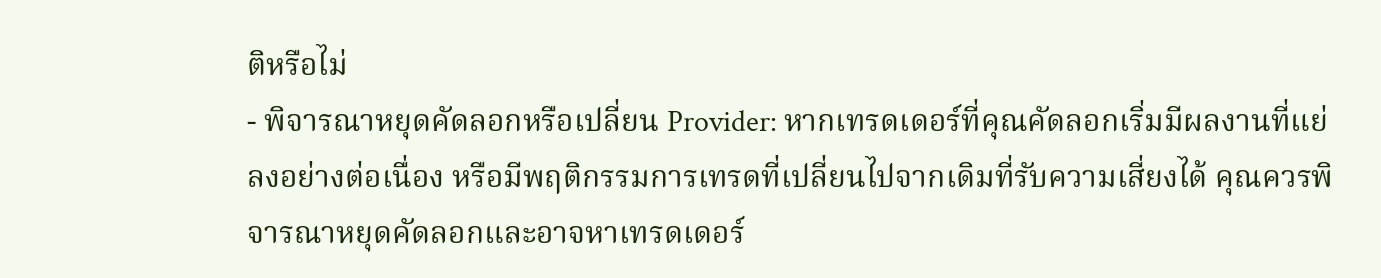ติหรือไม่
- พิจารณาหยุดคัดลอกหรือเปลี่ยน Provider: หากเทรดเดอร์ที่คุณคัดลอกเริ่มมีผลงานที่แย่ลงอย่างต่อเนื่อง หรือมีพฤติกรรมการเทรดที่เปลี่ยนไปจากเดิมที่รับความเสี่ยงได้ คุณควรพิจารณาหยุดคัดลอกและอาจหาเทรดเดอร์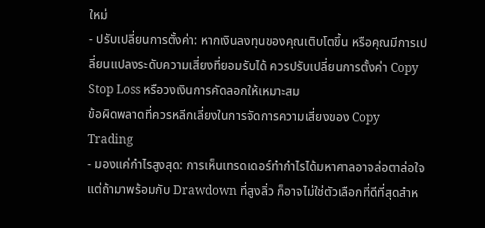ใหม่
- ปรับเปลี่ยนการตั้งค่า: หากเงินลงทุนของคุณเติบโตขึ้น หรือคุณมีการเปลี่ยนแปลงระดับความเสี่ยงที่ยอมรับได้ ควรปรับเปลี่ยนการตั้งค่า Copy Stop Loss หรือวงเงินการคัดลอกให้เหมาะสม
ข้อผิดพลาดที่ควรหลีกเลี่ยงในการจัดการความเสี่ยงของ Copy Trading
- มองแค่กำไรสูงสุด: การเห็นเทรดเดอร์ทำกำไรได้มหาศาลอาจล่อตาล่อใจ แต่ถ้ามาพร้อมกับ Drawdown ที่สูงลิ่ว ก็อาจไม่ใช่ตัวเลือกที่ดีที่สุดสำห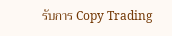รับการ Copy Trading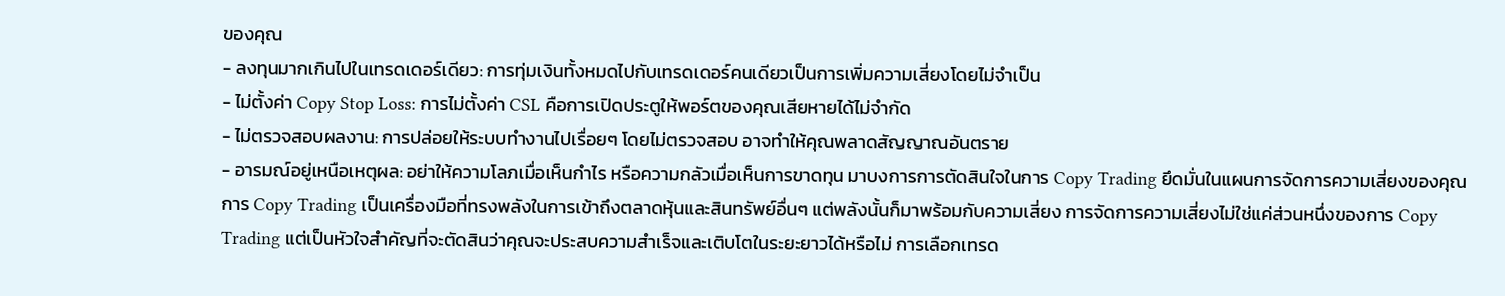ของคุณ
- ลงทุนมากเกินไปในเทรดเดอร์เดียว: การทุ่มเงินทั้งหมดไปกับเทรดเดอร์คนเดียวเป็นการเพิ่มความเสี่ยงโดยไม่จำเป็น
- ไม่ตั้งค่า Copy Stop Loss: การไม่ตั้งค่า CSL คือการเปิดประตูให้พอร์ตของคุณเสียหายได้ไม่จำกัด
- ไม่ตรวจสอบผลงาน: การปล่อยให้ระบบทำงานไปเรื่อยๆ โดยไม่ตรวจสอบ อาจทำให้คุณพลาดสัญญาณอันตราย
- อารมณ์อยู่เหนือเหตุผล: อย่าให้ความโลภเมื่อเห็นกำไร หรือความกลัวเมื่อเห็นการขาดทุน มาบงการการตัดสินใจในการ Copy Trading ยึดมั่นในแผนการจัดการความเสี่ยงของคุณ
การ Copy Trading เป็นเครื่องมือที่ทรงพลังในการเข้าถึงตลาดหุ้นและสินทรัพย์อื่นๆ แต่พลังนั้นก็มาพร้อมกับความเสี่ยง การจัดการความเสี่ยงไม่ใช่แค่ส่วนหนึ่งของการ Copy Trading แต่เป็นหัวใจสำคัญที่จะตัดสินว่าคุณจะประสบความสำเร็จและเติบโตในระยะยาวได้หรือไม่ การเลือกเทรด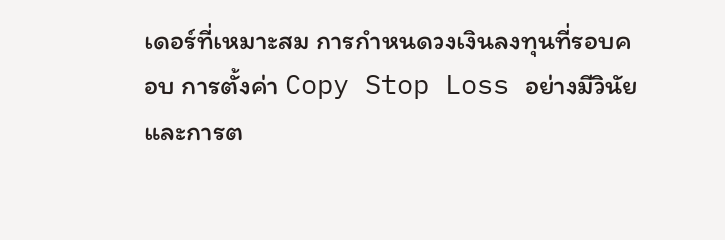เดอร์ที่เหมาะสม การกำหนดวงเงินลงทุนที่รอบคอบ การตั้งค่า Copy Stop Loss อย่างมีวินัย และการต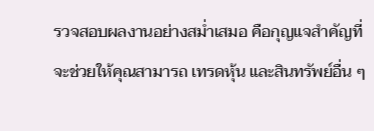รวจสอบผลงานอย่างสม่ำเสมอ คือกุญแจสำคัญที่จะช่วยให้คุณสามารถ เทรดหุ้น และสินทรัพย์อื่น ๆ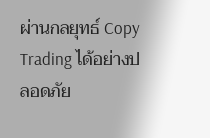ผ่านกลยุทธ์ Copy Trading ได้อย่างปลอดภัย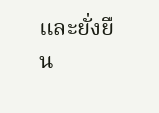และยั่งยืน